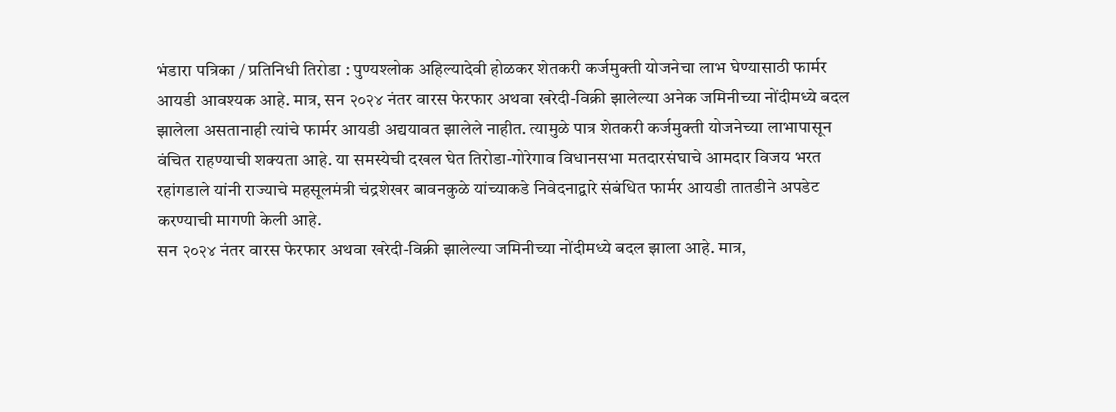भंडारा पत्रिका / प्रतिनिधी तिरोडा : पुण्यश्लोक अहिल्यादेवी होळकर शेतकरी कर्जमुक्ती योजनेचा लाभ घेण्यासाठी फार्मर आयडी आवश्यक आहे. मात्र, सन २०२४ नंतर वारस फेरफार अथवा खरेदी-विक्री झालेल्या अनेक जमिनीच्या नोंदीमध्ये बदल झालेला असतानाही त्यांचे फार्मर आयडी अद्ययावत झालेले नाहीत. त्यामुळे पात्र शेतकरी कर्जमुक्ती योजनेच्या लाभापासून वंचित राहण्याची शक्यता आहे. या समस्येची दखल घेत तिरोडा-गोरेगाव विधानसभा मतदारसंघाचे आमदार विजय भरत रहांगडाले यांनी राज्याचे महसूलमंत्री चंद्रशेखर बावनकुळे यांच्याकडे निवेदनाद्वारे संबंधित फार्मर आयडी तातडीने अपडेट करण्याची मागणी केली आहे.
सन २०२४ नंतर वारस फेरफार अथवा खरेदी-विक्री झालेल्या जमिनीच्या नोंदीमध्ये बदल झाला आहे. मात्र,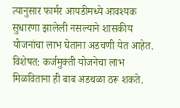त्यानुसार फार्मर आयडीमध्ये आवश्यक सुधारणा झालेली नसल्याने शासकीय योजनांचा लाभ घेताना अडचणी येत आहेत. विशेषत: कर्जमुक्ती योजनेचा लाभ मिळविताना ही बाब अडथळा ठरू शकते.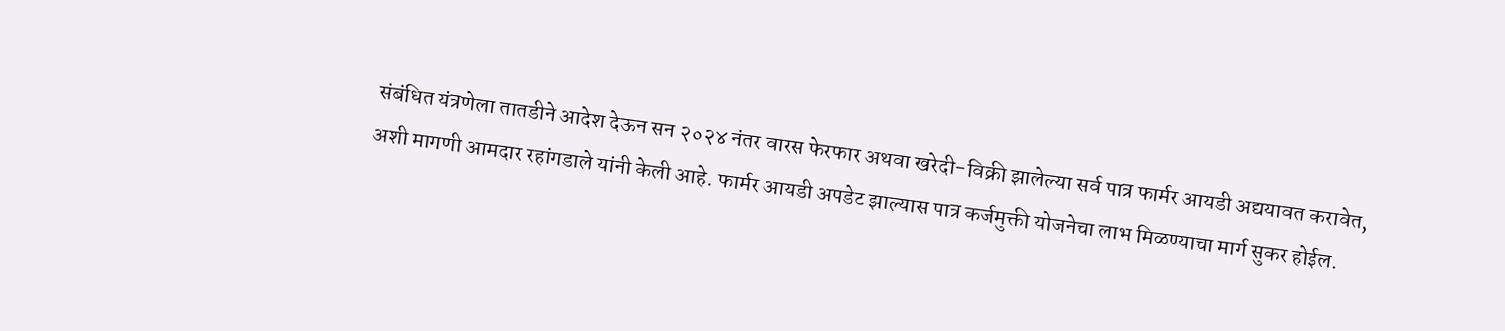संबंधित यंत्रणेला तातडीने आदेश देऊन सन २०२४ नंतर वारस फेरफार अथवा खरेदी-विक्री झालेल्या सर्व पात्र फार्मर आयडी अद्ययावत करावेत, अशी मागणी आमदार रहांगडाले यांनी केली आहे. फार्मर आयडी अपडेट झाल्यास पात्र कर्जमुक्ती योजनेचा लाभ मिळण्याचा मार्ग सुकर होईल.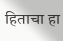हिताचा हा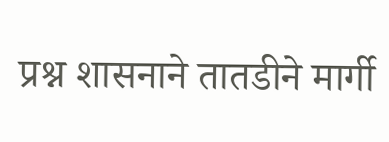प्रश्न शासनाने तातडीने मार्गी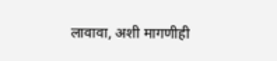लावावा, अशी मागणीही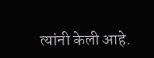त्यांनी केली आहे.